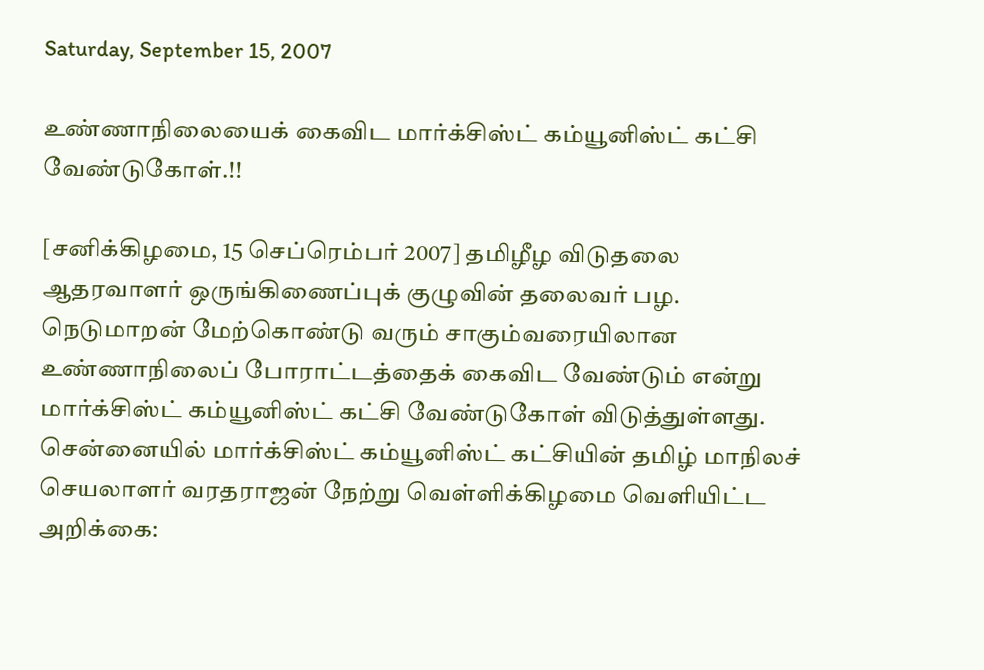Saturday, September 15, 2007

உண்ணாநிலையைக் கைவிட மார்க்சிஸ்ட் கம்யூனிஸ்ட் கட்சி வேண்டுகோள்.!!

[சனிக்கிழமை, 15 செப்ரெம்பர் 2007] தமிழீழ விடுதலை ஆதரவாளர் ஒருங்கிணைப்புக் குழுவின் தலைவர் பழ. நெடுமாறன் மேற்கொண்டு வரும் சாகும்வரையிலான உண்ணாநிலைப் போராட்டத்தைக் கைவிட வேண்டும் என்று மார்க்சிஸ்ட் கம்யூனிஸ்ட் கட்சி வேண்டுகோள் விடுத்துள்ளது. சென்னையில் மார்க்சிஸ்ட் கம்யூனிஸ்ட் கட்சியின் தமிழ் மாநிலச் செயலாளர் வரதராஜன் நேற்று வெள்ளிக்கிழமை வெளியிட்ட அறிக்கை: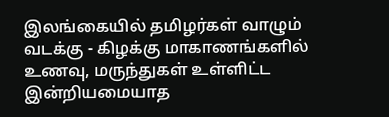இலங்கையில் தமிழர்கள் வாழும் வடக்கு - கிழக்கு மாகாணங்களில் உணவு, மருந்துகள் உள்ளிட்ட இன்றியமையாத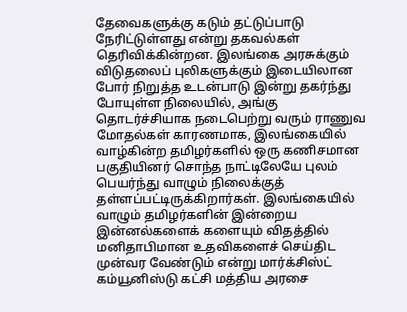தேவைகளுக்கு கடும் தட்டுப்பாடு நேரிட்டுள்ளது என்று தகவல்கள் தெரிவிக்கின்றன. இலங்கை அரசுக்கும் விடுதலைப் புலிகளுக்கும் இடையிலான போர் நிறுத்த உடன்பாடு இன்று தகர்ந்து போயுள்ள நிலையில், அங்கு தொடர்ச்சியாக நடைபெற்று வரும் ராணுவ மோதல்கள் காரணமாக, இலங்கையில் வாழ்கின்ற தமிழர்களில் ஒரு கணிசமான பகுதியினர் சொந்த நாட்டிலேயே புலம் பெயர்ந்து வாழும் நிலைக்குத் தள்ளப்பட்டிருக்கிறார்கள். இலங்கையில் வாழும் தமிழர்களின் இன்றைய இன்னல்களைக் களையும் விதத்தில் மனிதாபிமான உதவிகளைச் செய்திட முன்வர வேண்டும் என்று மார்க்சிஸ்ட் கம்யூனிஸ்டு கட்சி மத்திய அரசை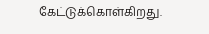கேட்டுக்கொள்கிறது.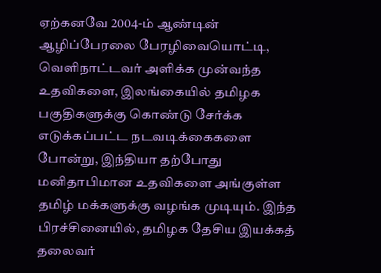ஏற்கனவே 2004-ம் ஆண்டின் ஆழிப்பேரலை பேரழிவையொட்டி, வெளிநாட்டவர் அளிக்க முன்வந்த உதவிகளை, இலங்கையில் தமிழக பகுதிகளுக்கு கொண்டு சேர்க்க எடுக்கப்பட்ட நடவடிக்கைகளை போன்று, இந்தியா தற்போது மனிதாபிமான உதவிகளை அங்குள்ள தமிழ் மக்களுக்கு வழங்க முடியும். இந்த பிரச்சினையில், தமிழக தேசிய இயக்கத் தலைவர்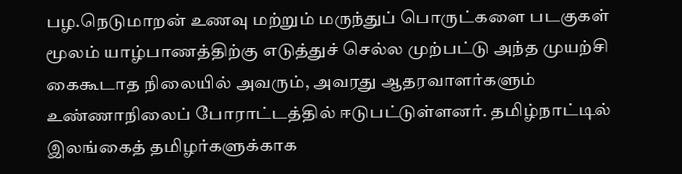பழ.நெடுமாறன் உணவு மற்றும் மருந்துப் பொருட்களை படகுகள் மூலம் யாழ்பாணத்திற்கு எடுத்துச் செல்ல முற்பட்டு அந்த முயற்சி கைகூடாத நிலையில் அவரும், அவரது ஆதரவாளர்களும் உண்ணாநிலைப் போராட்டத்தில் ஈடுபட்டுள்ளனர். தமிழ்நாட்டில் இலங்கைத் தமிழர்களுக்காக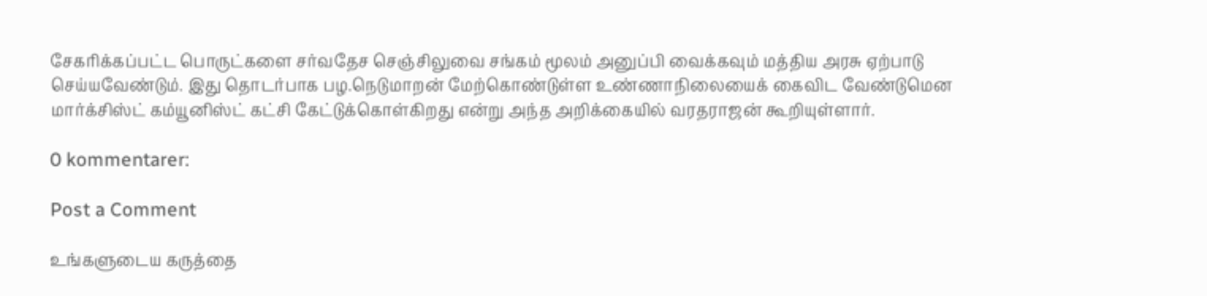சேகரிக்கப்பட்ட பொருட்களை சர்வதேச செஞ்சிலுவை சங்கம் மூலம் அனுப்பி வைக்கவும் மத்திய அரசு ஏற்பாடு செய்யவேண்டும். இது தொடர்பாக பழ.நெடுமாறன் மேற்கொண்டுள்ள உண்ணாநிலையைக் கைவிட வேண்டுமென மார்க்சிஸ்ட் கம்யூனிஸ்ட் கட்சி கேட்டுக்கொள்கிறது என்று அந்த அறிக்கையில் வரதராஜன் கூறியுள்ளார்.

0 kommentarer:

Post a Comment

உங்களுடைய கருத்தை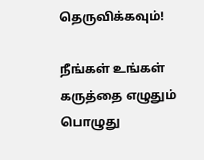தெருவிக்கவும்!

நீங்கள் உங்கள் கருத்தை எழுதும் பொழுது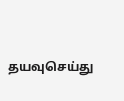தயவுசெய்து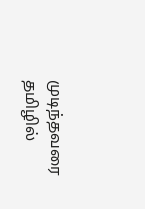முடிந்தவரை தமிழில்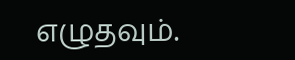எழுதவும்.